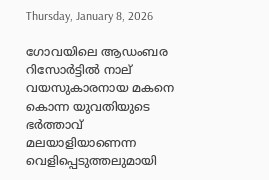Thursday, January 8, 2026

ഗോവയിലെ ആഡംബര റിസോർട്ടിൽ നാല് വയസുകാരനായ മകനെ കൊന്ന യുവതിയുടെ ഭർത്താവ് മലയാളിയാണെന്ന വെളിപ്പെടുത്തലുമായി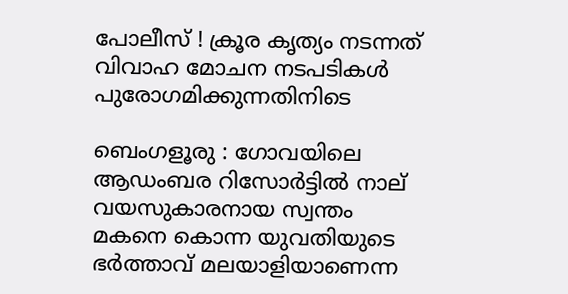പോലീസ് ! ക്രൂര കൃത്യം നടന്നത് വിവാഹ മോചന നടപടികൾ പുരോഗമിക്കുന്നതിനിടെ

ബെംഗളൂരു : ഗോവയിലെ ആഡംബര റിസോർട്ടിൽ നാല് വയസുകാരനായ സ്വന്തം മകനെ കൊന്ന യുവതിയുടെ ഭർത്താവ് മലയാളിയാണെന്ന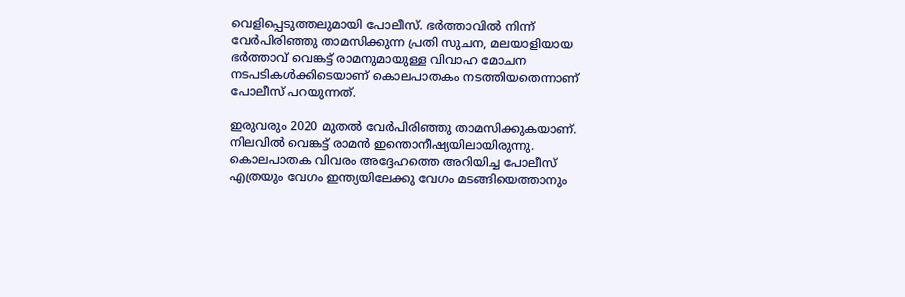വെളിപ്പെടുത്തലുമായി പോലീസ്. ഭർത്താവിൽ നിന്ന് വേർപിരിഞ്ഞു താമസിക്കുന്ന പ്രതി സുചന, മലയാളിയായ ഭർത്താവ് വെങ്കട്ട് രാമനുമായുള്ള വിവാഹ മോചന നടപടികൾക്കിടെയാണ് കൊലപാതകം നടത്തിയതെന്നാണ് പോലീസ് പറയുന്നത്.

ഇരുവരും 2020 മുതൽ വേർപിരിഞ്ഞു താമസിക്കുകയാണ്. നിലവിൽ വെങ്കട്ട് രാമൻ ഇന്തൊനീഷ്യയിലായിരുന്നു. കൊലപാതക വിവരം അദ്ദേഹത്തെ അറിയിച്ച പോലീസ് എത്രയും വേഗം ഇന്ത്യയിലേക്കു വേഗം മടങ്ങിയെത്താനും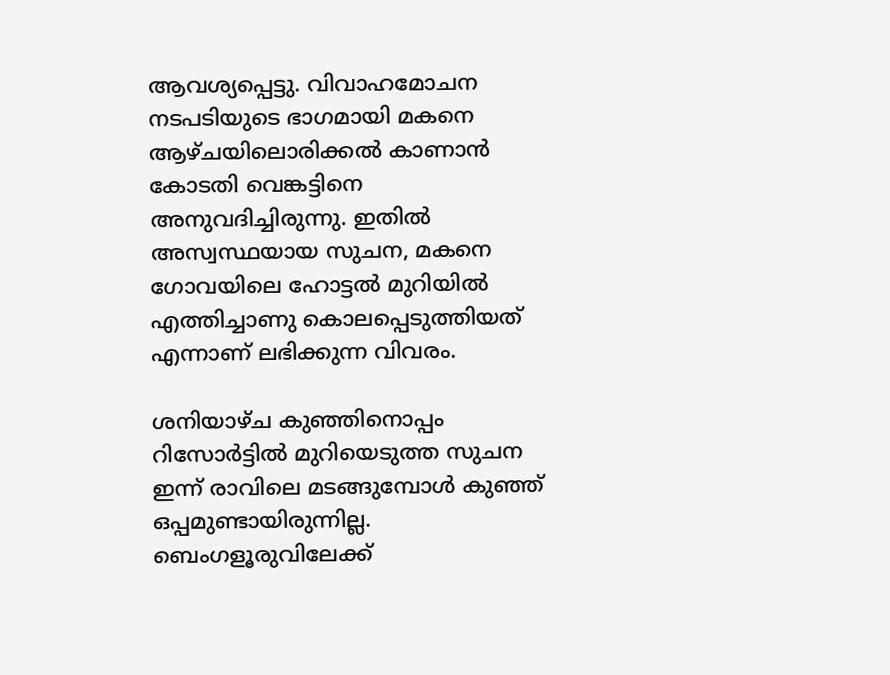ആവശ്യപ്പെട്ടു. വിവാഹമോചന നടപടിയുടെ ഭാഗമായി മകനെ ആഴ്ചയിലൊരിക്കല്‍ കാണാന്‍ കോടതി വെങ്കട്ടിനെ അനുവദിച്ചിരുന്നു. ഇതിൽ അസ്വസ്ഥയായ സുചന, മകനെ ഗോവയിലെ ഹോട്ടൽ മുറിയിൽ എത്തിച്ചാണു കൊലപ്പെടുത്തിയത് എന്നാണ് ലഭിക്കുന്ന വിവരം.

ശനിയാഴ്ച കുഞ്ഞിനൊപ്പം റിസോർട്ടിൽ മുറിയെടുത്ത സുചന ഇന്ന് രാവിലെ മടങ്ങുമ്പോള്‍ കുഞ്ഞ് ഒപ്പമുണ്ടായിരുന്നില്ല. ബെംഗളൂരുവിലേക്ക്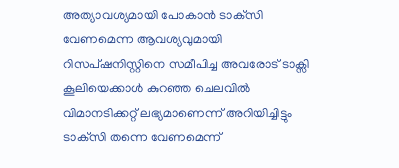അത്യാവശ്യമായി പോകാന്‍ ടാക്‌സി വേണമെന്ന ആവശ്യവുമായി റിസപ്ഷനിസ്റ്റിനെ സമീപിച്ച അവരോട് ടാക്സി കൂലിയെക്കാൾ കുറഞ്ഞ ചെലവില്‍ വിമാനടിക്കറ്റ് ലഭ്യമാണെന്ന് അറിയിച്ചിട്ടും ടാക്‌സി തന്നെ വേണമെന്ന്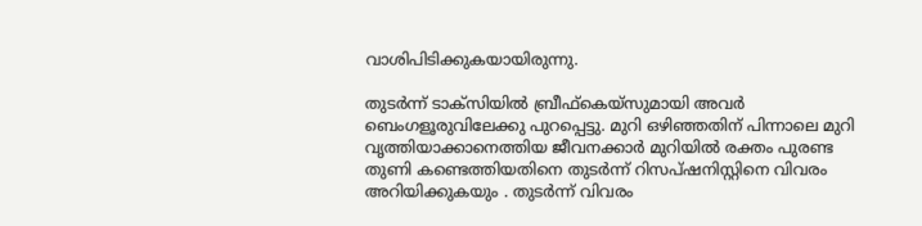വാശിപിടിക്കുകയായിരുന്നു.

തുടര്‍ന്ന് ടാക്‌സിയില്‍ ബ്രീഫ്‌കെയ്‌സുമായി അവര്‍ ബെംഗളൂരുവിലേക്കു പുറപ്പെട്ടു. മുറി ഒഴിഞ്ഞതിന് പിന്നാലെ മുറി വൃത്തിയാക്കാനെത്തിയ ജീവനക്കാർ മുറിയില്‍ രക്തം പുരണ്ട തുണി കണ്ടെത്തിയതിനെ തുടര്‍ന്ന് റിസപ്ഷനിസ്റ്റിനെ വിവരം അറിയിക്കുകയും . തുടർന്ന് വിവരം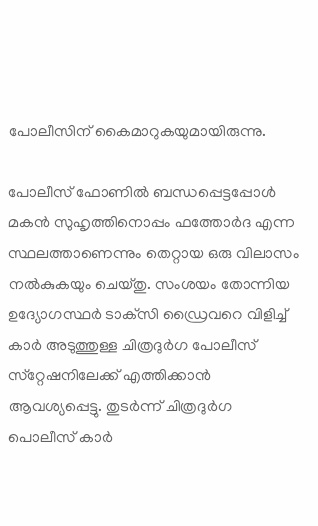പോലീസിന് കൈമാറുകയുമായിരുന്നു.

പോലീസ് ഫോണില്‍ ബന്ധപ്പെട്ടപ്പോള്‍ മകന്‍ സുഹൃത്തിനൊപ്പം ഫത്തോര്‍ദ എന്ന സ്ഥലത്താണെന്നും തെറ്റായ ഒരു വിലാസം നല്‍കുകയും ചെയ്തു. സംശയം തോന്നിയ ഉദ്യോഗസ്ഥർ ടാക്‌സി ഡ്രൈവറെ വിളിച്ച് കാര്‍ അടുത്തുള്ള ചിത്രദുര്‍ഗ പോലീസ് സ്‌റ്റേഷനിലേക്ക് എത്തിക്കാന്‍ ആവശ്യപ്പെട്ടു. തുടർന്ന് ചിത്രദുര്‍ഗ പൊലീസ് കാര്‍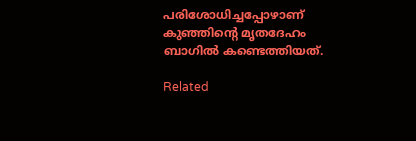പരിശോധിച്ചപ്പോഴാണ് കുഞ്ഞിന്റെ മൃതദേഹം ബാഗില്‍ കണ്ടെത്തിയത്.

Related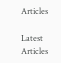Articles

Latest Articles